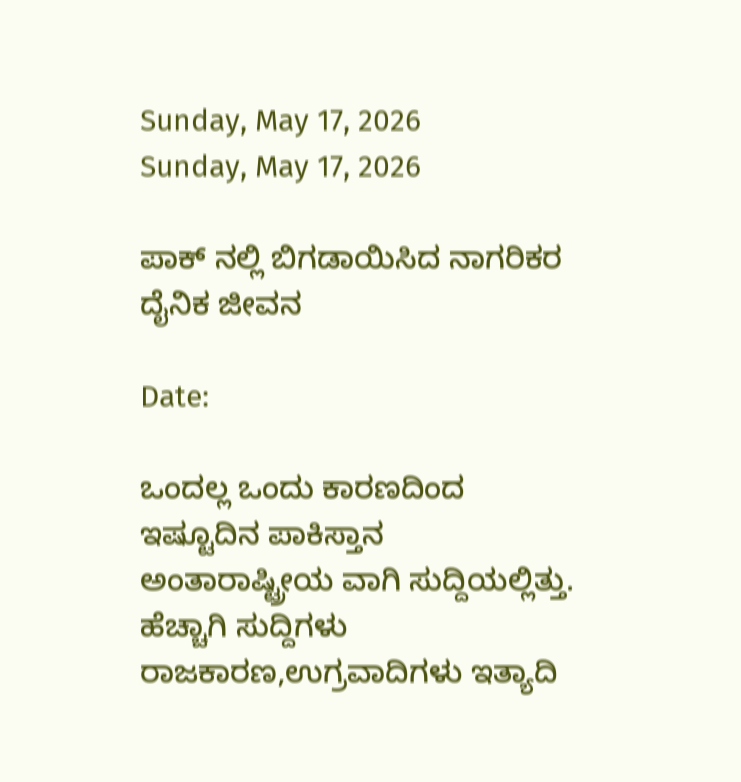Sunday, May 17, 2026
Sunday, May 17, 2026

ಪಾಕ್ ನಲ್ಲಿ ಬಿಗಡಾಯಿಸಿದ ನಾಗರಿಕರ ದೈನಿಕ ಜೀವನ

Date:

ಒಂದಲ್ಲ ಒಂದು ಕಾರಣದಿಂದ ಇಷ್ಟೂದಿನ ಪಾಕಿಸ್ತಾನ ಅಂತಾರಾಷ್ಟ್ರೀಯ ವಾಗಿ ಸುದ್ದಿಯಲ್ಲಿತ್ತು.
ಹೆಚ್ಚಾಗಿ ಸುದ್ದಿಗಳು ರಾಜಕಾರಣ,ಉಗ್ರವಾದಿಗಳು ಇತ್ಯಾದಿ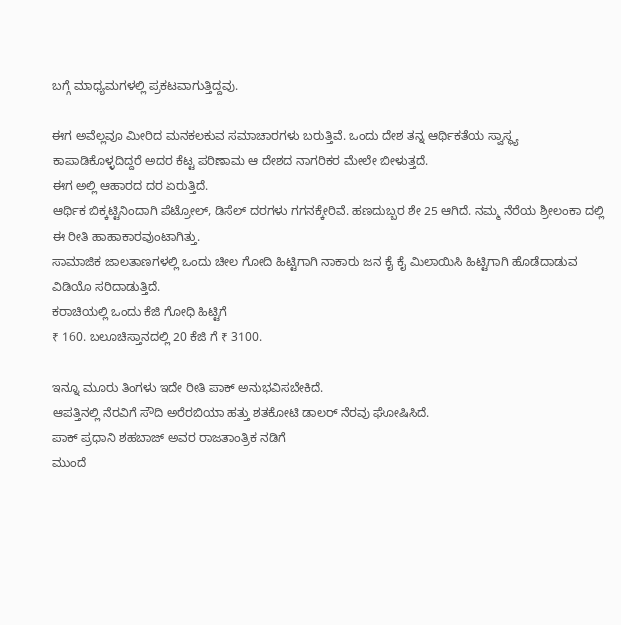ಬಗ್ಗೆ ಮಾಧ್ಯಮಗಳಲ್ಲಿ ಪ್ರಕಟವಾಗುತ್ತಿದ್ದವು.

ಈಗ ಅವೆಲ್ಲವೂ ಮೀರಿದ ಮನಕಲಕುವ ಸಮಾಚಾರಗಳು ಬರುತ್ತಿವೆ. ಒಂದು ದೇಶ ತನ್ನ ಆರ್ಥಿಕತೆಯ ಸ್ವಾಸ್ಥ್ಯ ಕಾಪಾಡಿಕೊಳ್ಳದಿದ್ದರೆ ಅದರ ಕೆಟ್ಟ ಪರಿಣಾಮ ಆ ದೇಶದ ನಾಗರಿಕರ ಮೇಲೇ ಬೀಳುತ್ತದೆ.
ಈಗ ಅಲ್ಲಿ ಆಹಾರದ ದರ ಏರುತ್ತಿದೆ.
ಆರ್ಥಿಕ ಬಿಕ್ಕಟ್ಟಿನಿಂದಾಗಿ ಪೆಟ್ರೋಲ್, ಡಿಸೆಲ್ ದರಗಳು ಗಗನಕ್ಕೇರಿವೆ. ಹಣದುಬ್ಬರ ಶೇ 25 ಆಗಿದೆ. ನಮ್ಮ ನೆರೆಯ ಶ್ರೀಲಂಕಾ ದಲ್ಲಿ ಈ ರೀತಿ ಹಾಹಾಕಾರವುಂಟಾಗಿತ್ತು.
ಸಾಮಾಜಿಕ ಜಾಲತಾಣಗಳಲ್ಲಿ ಒಂದು ಚೀಲ ಗೋದಿ ಹಿಟ್ಟಿಗಾಗಿ ನಾಕಾರು ಜನ ಕೈ ಕೈ ಮಿಲಾಯಿಸಿ ಹಿಟ್ಟಿಗಾಗಿ ಹೊಡೆದಾಡುವ ವಿಡಿಯೊ ಸರಿದಾಡುತ್ತಿದೆ.
ಕರಾಚಿಯಲ್ಲಿ ಒಂದು ಕೆಜಿ ಗೋಧಿ ಹಿಟ್ಟಿಗೆ
₹ 160. ಬಲೂಚಿಸ್ತಾನದಲ್ಲಿ 20 ಕೆಜಿ ಗೆ ₹ 3100.

ಇನ್ನೂ ಮೂರು ತಿಂಗಳು ಇದೇ ರೀತಿ ಪಾಕ್ ಅನುಭವಿಸಬೇಕಿದೆ.
ಆಪತ್ತಿನಲ್ಲಿ ನೆರವಿಗೆ ಸೌದಿ ಅರೆರಬಿಯಾ ಹತ್ತು ಶತಕೋಟಿ ಡಾಲರ್ ನೆರವು ಘೋಷಿಸಿದೆ.
ಪಾಕ್ ಪ್ರಧಾನಿ ಶಹಬಾಜ್ ಅವರ ರಾಜತಾಂತ್ರಿಕ ನಡಿಗೆ
ಮುಂದೆ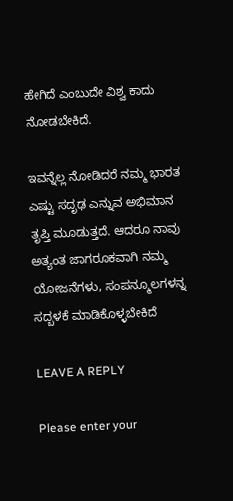ಹೇಗಿದೆ ಎಂಬುದೇ ವಿಶ್ವ ಕಾದು ನೋಡಬೇಕಿದೆ.

ಇವನ್ನೆಲ್ಲ ನೋಡಿದರೆ ನಮ್ಮ ಭಾರತ ಎಷ್ಟು ಸದೃಢ ಎನ್ನುವ ಅಭಿಮಾನ ತೃಪ್ತಿ ಮೂಡುತ್ತದೆ. ಆದರೂ ನಾವು ಅತ್ಯಂತ ಜಾಗರೂಕವಾಗಿ ನಮ್ಮ ಯೋಜನೆಗಳು, ಸಂಪನ್ಮೂಲಗಳನ್ನ ಸದ್ಬಳಕೆ ಮಾಡಿಕೊಳ್ಳಬೇಕಿದೆ

LEAVE A REPLY

Please enter your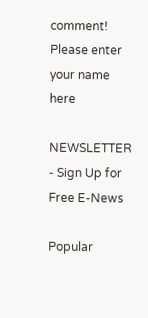comment!
Please enter your name here

NEWSLETTER - Sign Up for Free E-News

Popular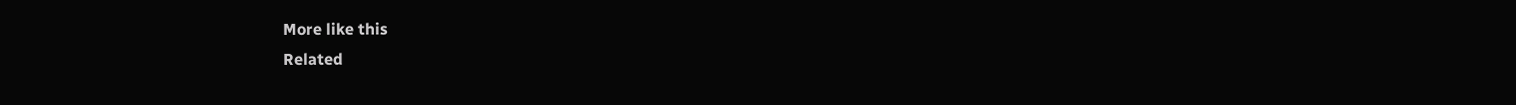More like this
Related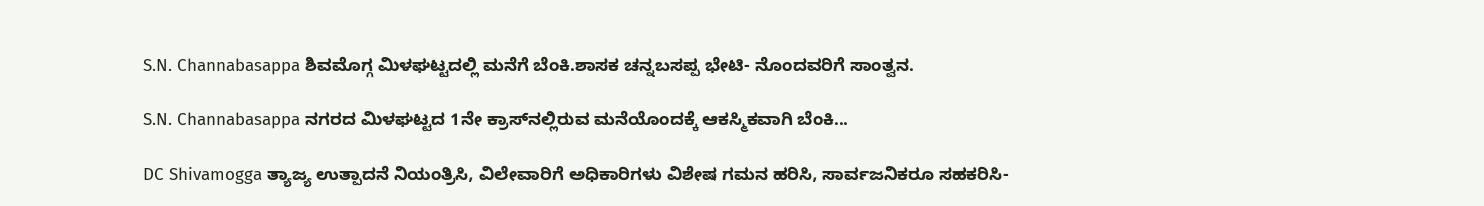S.N. Channabasappa ಶಿವಮೊಗ್ಗ ಮಿಳಘಟ್ಟದಲ್ಲಿ ಮನೆಗೆ ಬೆಂಕಿ.ಶಾಸಕ ಚನ್ನಬಸಪ್ಪ‌ ಭೇಟಿ- ನೊಂದವರಿಗೆ ಸಾಂತ್ವನ.

S.N. Channabasappa ನಗರದ ಮಿಳಘಟ್ಟದ 1ನೇ ಕ್ರಾಸ್‌ನಲ್ಲಿರುವ ಮನೆಯೊಂದಕ್ಕೆ ಆಕಸ್ಮಿಕವಾಗಿ ಬೆಂಕಿ...

DC Shivamogga ತ್ಯಾಜ್ಯ ಉತ್ಪಾದನೆ ನಿಯಂತ್ರಿಸಿ, ವಿಲೇವಾರಿಗೆ ಅಧಿಕಾರಿಗಳು ವಿಶೇಷ ಗಮನ ಹರಿಸಿ, ಸಾರ್ವಜನಿಕರೂ ಸಹಕರಿಸಿ-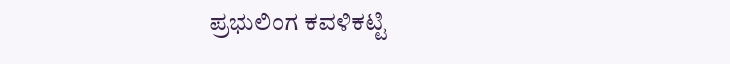ಪ್ರಭುಲಿಂಗ ಕವಳಿಕಟ್ಟಿ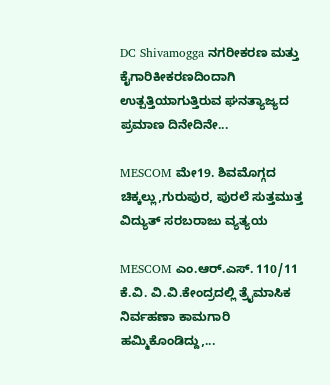DC Shivamogga ನಗರೀಕರಣ ಮತ್ತು ಕೈಗಾರಿಕೀಕರಣದಿಂದಾಗಿ ಉತ್ಪತ್ತಿಯಾಗುತ್ತಿರುವ ಘನತ್ಯಾಜ್ಯದ ಪ್ರಮಾಣ ದಿನೇದಿನೇ...

MESCOM ಮೇ19. ಶಿವಮೊಗ್ಗದ ಚಿಕ್ಕಲ್ಲು,ಗುರುಪುರ, ಪುರಲೆ ಸುತ್ತಮುತ್ತ ವಿದ್ಯುತ್ ಸರಬರಾಜು ವ್ಯತ್ಯಯ

MESCOM ಎಂ.ಆರ್.ಎಸ್. 110/11 ಕೆ.ವಿ. ವಿ.ವಿ.ಕೇಂದ್ರದಲ್ಲಿ ತ್ರೈಮಾಸಿಕ ನಿರ್ವಹಣಾ ಕಾಮಗಾರಿ ಹಮ್ಮಿಕೊಂಡಿದ್ದು,...